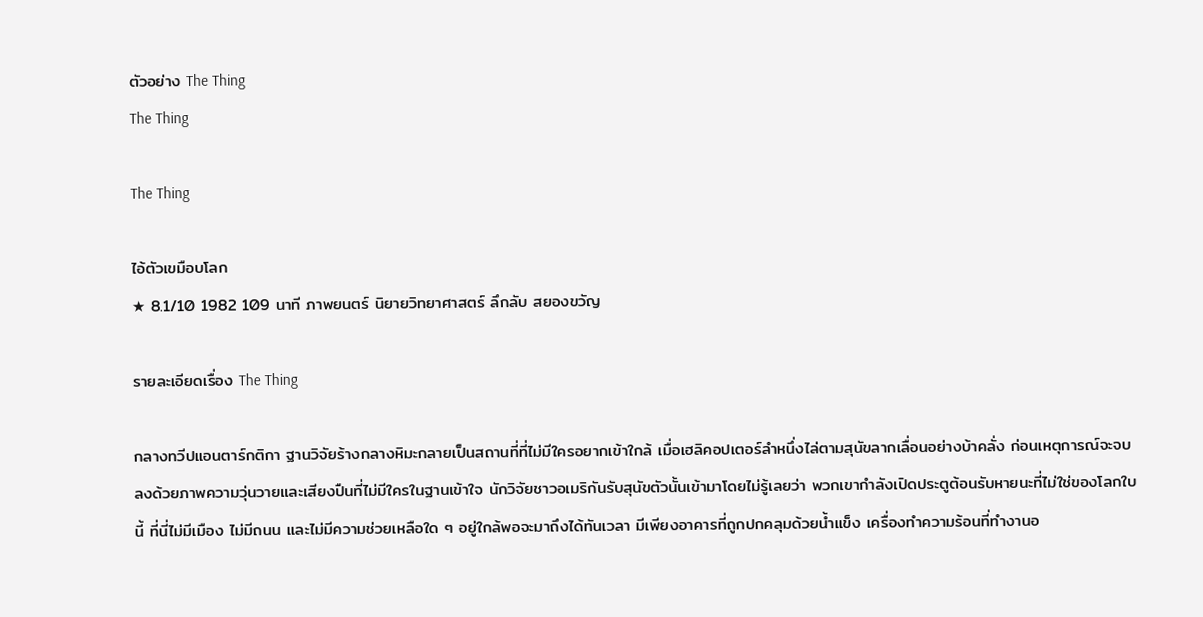ตัวอย่าง The Thing
The Thing

The Thing

ไอ้ตัวเขมือบโลก
★ 8.1/10 1982 109 นาที ภาพยนตร์ นิยายวิทยาศาสตร์ ลึกลับ สยองขวัญ

รายละเอียดเรื่อง The Thing

กลางทวีปแอนตาร์กติกา ฐานวิจัยร้างกลางหิมะกลายเป็นสถานที่ที่ไม่มีใครอยากเข้าใกล้ เมื่อเฮลิคอปเตอร์ลำหนึ่งไล่ตามสุนัขลากเลื่อนอย่างบ้าคลั่ง ก่อนเหตุการณ์จะจบลงด้วยภาพความวุ่นวายและเสียงปืนที่ไม่มีใครในฐานเข้าใจ นักวิจัยชาวอเมริกันรับสุนัขตัวนั้นเข้ามาโดยไม่รู้เลยว่า พวกเขากำลังเปิดประตูต้อนรับหายนะที่ไม่ใช่ของโลกใบนี้ ที่นี่ไม่มีเมือง ไม่มีถนน และไม่มีความช่วยเหลือใด ๆ อยู่ใกล้พอจะมาถึงได้ทันเวลา มีเพียงอาคารที่ถูกปกคลุมด้วยน้ำแข็ง เครื่องทำความร้อนที่ทำงานอ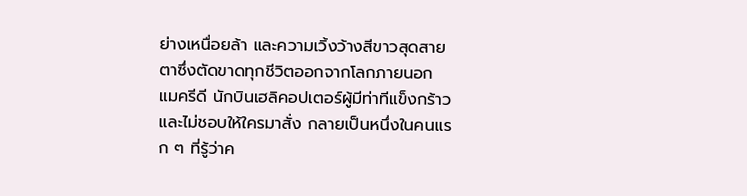ย่างเหนื่อยล้า และความเวิ้งว้างสีขาวสุดสายตาซึ่งตัดขาดทุกชีวิตออกจากโลกภายนอก แมครีดี นักบินเฮลิคอปเตอร์ผู้มีท่าทีแข็งกร้าวและไม่ชอบให้ใครมาสั่ง กลายเป็นหนึ่งในคนแรก ๆ ที่รู้ว่าค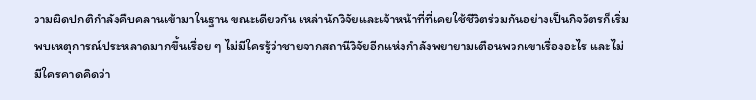วามผิดปกติกำลังคืบคลานเข้ามาในฐาน ขณะเดียวกัน เหล่านักวิจัยและเจ้าหน้าที่ที่เคยใช้ชีวิตร่วมกันอย่างเป็นกิจวัตรก็เริ่มพบเหตุการณ์ประหลาดมากขึ้นเรื่อย ๆ ไม่มีใครรู้ว่าชายจากสถานีวิจัยอีกแห่งกำลังพยายามเตือนพวกเขาเรื่องอะไร และไม่มีใครคาดคิดว่า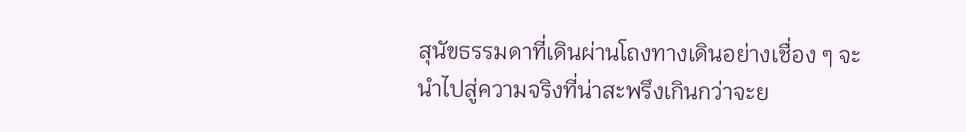สุนัขธรรมดาที่เดินผ่านโถงทางเดินอย่างเชื่อง ๆ จะนำไปสู่ความจริงที่น่าสะพรึงเกินกว่าจะย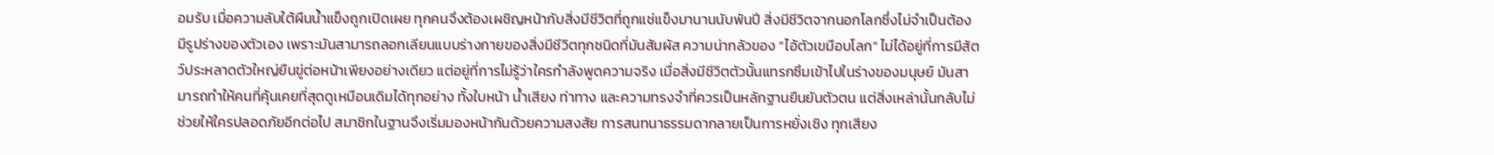อมรับ เมื่อความลับใต้ผืนน้ำแข็งถูกเปิดเผย ทุกคนจึงต้องเผชิญหน้ากับสิ่งมีชีวิตที่ถูกแช่แข็งมานานนับพันปี สิ่งมีชีวิตจากนอกโลกซึ่งไม่จำเป็นต้องมีรูปร่างของตัวเอง เพราะมันสามารถลอกเลียนแบบร่างกายของสิ่งมีชีวิตทุกชนิดที่มันสัมผัส ความน่ากลัวของ “ไอ้ตัวเขมือบโลก” ไม่ได้อยู่ที่การมีสัตว์ประหลาดตัวใหญ่ยืนขู่ต่อหน้าเพียงอย่างเดียว แต่อยู่ที่การไม่รู้ว่าใครกำลังพูดความจริง เมื่อสิ่งมีชีวิตตัวนั้นแทรกซึมเข้าไปในร่างของมนุษย์ มันสามารถทำให้คนที่คุ้นเคยที่สุดดูเหมือนเดิมได้ทุกอย่าง ทั้งใบหน้า น้ำเสียง ท่าทาง และความทรงจำที่ควรเป็นหลักฐานยืนยันตัวตน แต่สิ่งเหล่านั้นกลับไม่ช่วยให้ใครปลอดภัยอีกต่อไป สมาชิกในฐานจึงเริ่มมองหน้ากันด้วยความสงสัย การสนทนาธรรมดากลายเป็นการหยั่งเชิง ทุกเสียง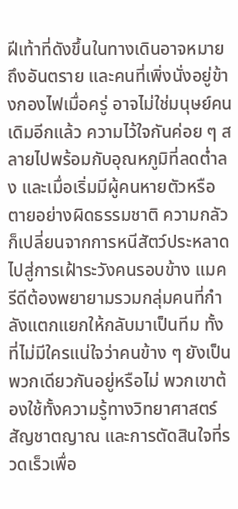ฝีเท้าที่ดังขึ้นในทางเดินอาจหมายถึงอันตราย และคนที่เพิ่งนั่งอยู่ข้างกองไฟเมื่อครู่ อาจไม่ใช่มนุษย์คนเดิมอีกแล้ว ความไว้ใจกันค่อย ๆ สลายไปพร้อมกับอุณหภูมิที่ลดต่ำลง และเมื่อเริ่มมีผู้คนหายตัวหรือตายอย่างผิดธรรมชาติ ความกลัวก็เปลี่ยนจากการหนีสัตว์ประหลาดไปสู่การเฝ้าระวังคนรอบข้าง แมครีดีต้องพยายามรวมกลุ่มคนที่กำลังแตกแยกให้กลับมาเป็นทีม ทั้งที่ไม่มีใครแน่ใจว่าคนข้าง ๆ ยังเป็นพวกเดียวกันอยู่หรือไม่ พวกเขาต้องใช้ทั้งความรู้ทางวิทยาศาสตร์ สัญชาตญาณ และการตัดสินใจที่รวดเร็วเพื่อ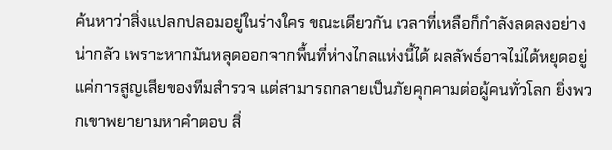ค้นหาว่าสิ่งแปลกปลอมอยู่ในร่างใคร ขณะเดียวกัน เวลาที่เหลือก็กำลังลดลงอย่างน่ากลัว เพราะหากมันหลุดออกจากพื้นที่ห่างไกลแห่งนี้ได้ ผลลัพธ์อาจไม่ได้หยุดอยู่แค่การสูญเสียของทีมสำรวจ แต่สามารถกลายเป็นภัยคุกคามต่อผู้คนทั่วโลก ยิ่งพวกเขาพยายามหาคำตอบ สิ่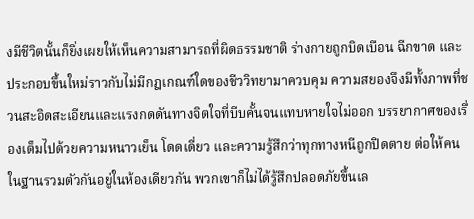งมีชีวิตนั้นก็ยิ่งเผยให้เห็นความสามารถที่ผิดธรรมชาติ ร่างกายถูกบิดเบือน ฉีกขาด และประกอบขึ้นใหม่ราวกับไม่มีกฎเกณฑ์ใดของชีววิทยามาควบคุม ความสยองจึงมีทั้งภาพที่ชวนสะอิดสะเอียนและแรงกดดันทางจิตใจที่บีบคั้นจนแทบหายใจไม่ออก บรรยากาศของเรื่องเต็มไปด้วยความหนาวเย็น โดดเดี่ยว และความรู้สึกว่าทุกทางหนีถูกปิดตาย ต่อให้คนในฐานรวมตัวกันอยู่ในห้องเดียวกัน พวกเขาก็ไม่ได้รู้สึกปลอดภัยขึ้นเล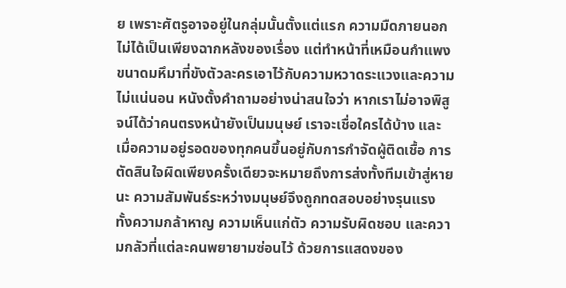ย เพราะศัตรูอาจอยู่ในกลุ่มนั้นตั้งแต่แรก ความมืดภายนอกไม่ได้เป็นเพียงฉากหลังของเรื่อง แต่ทำหน้าที่เหมือนกำแพงขนาดมหึมาที่ขังตัวละครเอาไว้กับความหวาดระแวงและความไม่แน่นอน หนังตั้งคำถามอย่างน่าสนใจว่า หากเราไม่อาจพิสูจน์ได้ว่าคนตรงหน้ายังเป็นมนุษย์ เราจะเชื่อใครได้บ้าง และเมื่อความอยู่รอดของทุกคนขึ้นอยู่กับการกำจัดผู้ติดเชื้อ การตัดสินใจผิดเพียงครั้งเดียวจะหมายถึงการส่งทั้งทีมเข้าสู่หายนะ ความสัมพันธ์ระหว่างมนุษย์จึงถูกทดสอบอย่างรุนแรง ทั้งความกล้าหาญ ความเห็นแก่ตัว ความรับผิดชอบ และความกลัวที่แต่ละคนพยายามซ่อนไว้ ด้วยการแสดงของ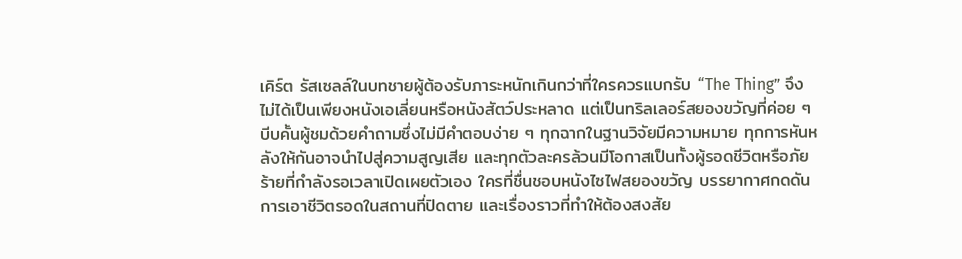เคิร์ต รัสเซลล์ในบทชายผู้ต้องรับภาระหนักเกินกว่าที่ใครควรแบกรับ “The Thing” จึงไม่ได้เป็นเพียงหนังเอเลี่ยนหรือหนังสัตว์ประหลาด แต่เป็นทริลเลอร์สยองขวัญที่ค่อย ๆ บีบคั้นผู้ชมด้วยคำถามซึ่งไม่มีคำตอบง่าย ๆ ทุกฉากในฐานวิจัยมีความหมาย ทุกการหันหลังให้กันอาจนำไปสู่ความสูญเสีย และทุกตัวละครล้วนมีโอกาสเป็นทั้งผู้รอดชีวิตหรือภัยร้ายที่กำลังรอเวลาเปิดเผยตัวเอง ใครที่ชื่นชอบหนังไซไฟสยองขวัญ บรรยากาศกดดัน การเอาชีวิตรอดในสถานที่ปิดตาย และเรื่องราวที่ทำให้ต้องสงสัย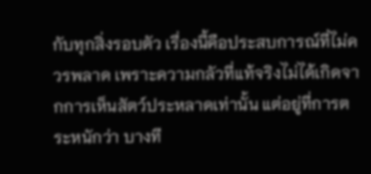กับทุกสิ่งรอบตัว เรื่องนี้คือประสบการณ์ที่ไม่ควรพลาด เพราะความกลัวที่แท้จริงไม่ได้เกิดจากการเห็นสัตว์ประหลาดเท่านั้น แต่อยู่ที่การตระหนักว่า บางที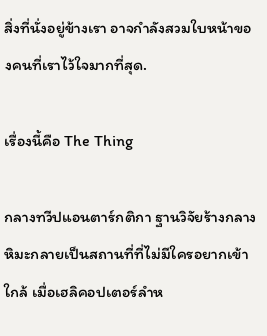สิ่งที่นั่งอยู่ข้างเรา อาจกำลังสวมใบหน้าของคนที่เราไว้ใจมากที่สุด.

เรื่องนี้คือ The Thing

กลางทวีปแอนตาร์กติกา ฐานวิจัยร้างกลางหิมะกลายเป็นสถานที่ที่ไม่มีใครอยากเข้าใกล้ เมื่อเฮลิคอปเตอร์ลำห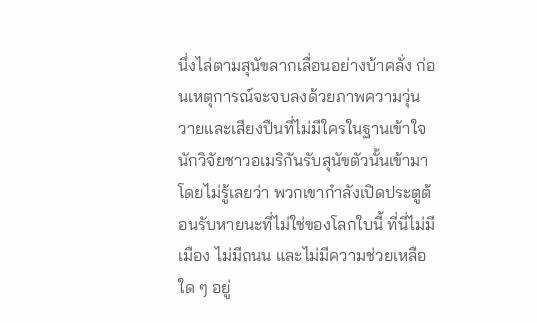นึ่งไล่ตามสุนัขลากเลื่อนอย่างบ้าคลั่ง ก่อนเหตุการณ์จะจบลงด้วยภาพความวุ่นวายและเสียงปืนที่ไม่มีใครในฐานเข้าใจ นักวิจัยชาวอเมริกันรับสุนัขตัวนั้นเข้ามาโดยไม่รู้เลยว่า พวกเขากำลังเปิดประตูต้อนรับหายนะที่ไม่ใช่ของโลกใบนี้ ที่นี่ไม่มีเมือง ไม่มีถนน และไม่มีความช่วยเหลือใด ๆ อยู่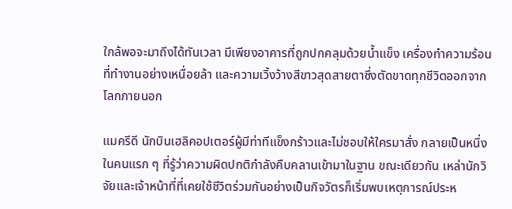ใกล้พอจะมาถึงได้ทันเวลา มีเพียงอาคารที่ถูกปกคลุมด้วยน้ำแข็ง เครื่องทำความร้อนที่ทำงานอย่างเหนื่อยล้า และความเวิ้งว้างสีขาวสุดสายตาซึ่งตัดขาดทุกชีวิตออกจากโลกภายนอก

แมครีดี นักบินเฮลิคอปเตอร์ผู้มีท่าทีแข็งกร้าวและไม่ชอบให้ใครมาสั่ง กลายเป็นหนึ่งในคนแรก ๆ ที่รู้ว่าความผิดปกติกำลังคืบคลานเข้ามาในฐาน ขณะเดียวกัน เหล่านักวิจัยและเจ้าหน้าที่ที่เคยใช้ชีวิตร่วมกันอย่างเป็นกิจวัตรก็เริ่มพบเหตุการณ์ประห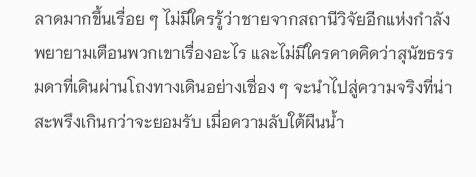ลาดมากขึ้นเรื่อย ๆ ไม่มีใครรู้ว่าชายจากสถานีวิจัยอีกแห่งกำลังพยายามเตือนพวกเขาเรื่องอะไร และไม่มีใครคาดคิดว่าสุนัขธรรมดาที่เดินผ่านโถงทางเดินอย่างเชื่อง ๆ จะนำไปสู่ความจริงที่น่าสะพรึงเกินกว่าจะยอมรับ เมื่อความลับใต้ผืนน้ำ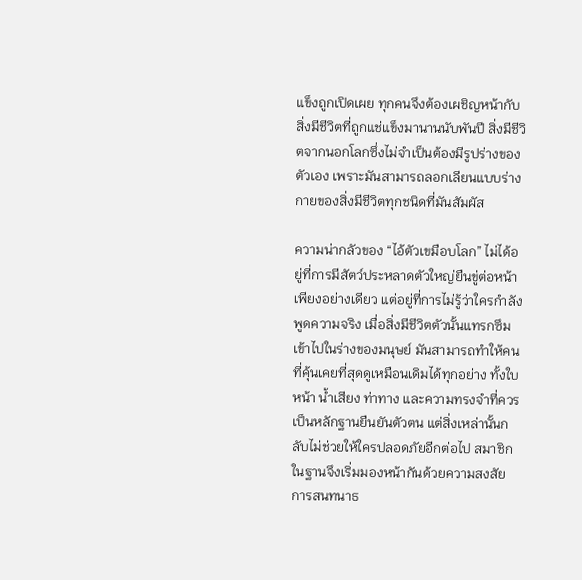แข็งถูกเปิดเผย ทุกคนจึงต้องเผชิญหน้ากับสิ่งมีชีวิตที่ถูกแช่แข็งมานานนับพันปี สิ่งมีชีวิตจากนอกโลกซึ่งไม่จำเป็นต้องมีรูปร่างของตัวเอง เพราะมันสามารถลอกเลียนแบบร่างกายของสิ่งมีชีวิตทุกชนิดที่มันสัมผัส

ความน่ากลัวของ “ไอ้ตัวเขมือบโลก” ไม่ได้อยู่ที่การมีสัตว์ประหลาดตัวใหญ่ยืนขู่ต่อหน้าเพียงอย่างเดียว แต่อยู่ที่การไม่รู้ว่าใครกำลังพูดความจริง เมื่อสิ่งมีชีวิตตัวนั้นแทรกซึมเข้าไปในร่างของมนุษย์ มันสามารถทำให้คนที่คุ้นเคยที่สุดดูเหมือนเดิมได้ทุกอย่าง ทั้งใบหน้า น้ำเสียง ท่าทาง และความทรงจำที่ควรเป็นหลักฐานยืนยันตัวตน แต่สิ่งเหล่านั้นกลับไม่ช่วยให้ใครปลอดภัยอีกต่อไป สมาชิกในฐานจึงเริ่มมองหน้ากันด้วยความสงสัย การสนทนาธ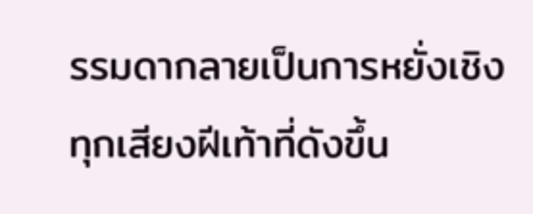รรมดากลายเป็นการหยั่งเชิง ทุกเสียงฝีเท้าที่ดังขึ้น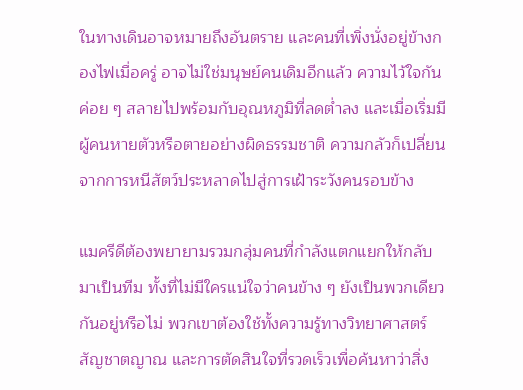ในทางเดินอาจหมายถึงอันตราย และคนที่เพิ่งนั่งอยู่ข้างกองไฟเมื่อครู่ อาจไม่ใช่มนุษย์คนเดิมอีกแล้ว ความไว้ใจกันค่อย ๆ สลายไปพร้อมกับอุณหภูมิที่ลดต่ำลง และเมื่อเริ่มมีผู้คนหายตัวหรือตายอย่างผิดธรรมชาติ ความกลัวก็เปลี่ยนจากการหนีสัตว์ประหลาดไปสู่การเฝ้าระวังคนรอบข้าง

แมครีดีต้องพยายามรวมกลุ่มคนที่กำลังแตกแยกให้กลับมาเป็นทีม ทั้งที่ไม่มีใครแน่ใจว่าคนข้าง ๆ ยังเป็นพวกเดียวกันอยู่หรือไม่ พวกเขาต้องใช้ทั้งความรู้ทางวิทยาศาสตร์ สัญชาตญาณ และการตัดสินใจที่รวดเร็วเพื่อค้นหาว่าสิ่ง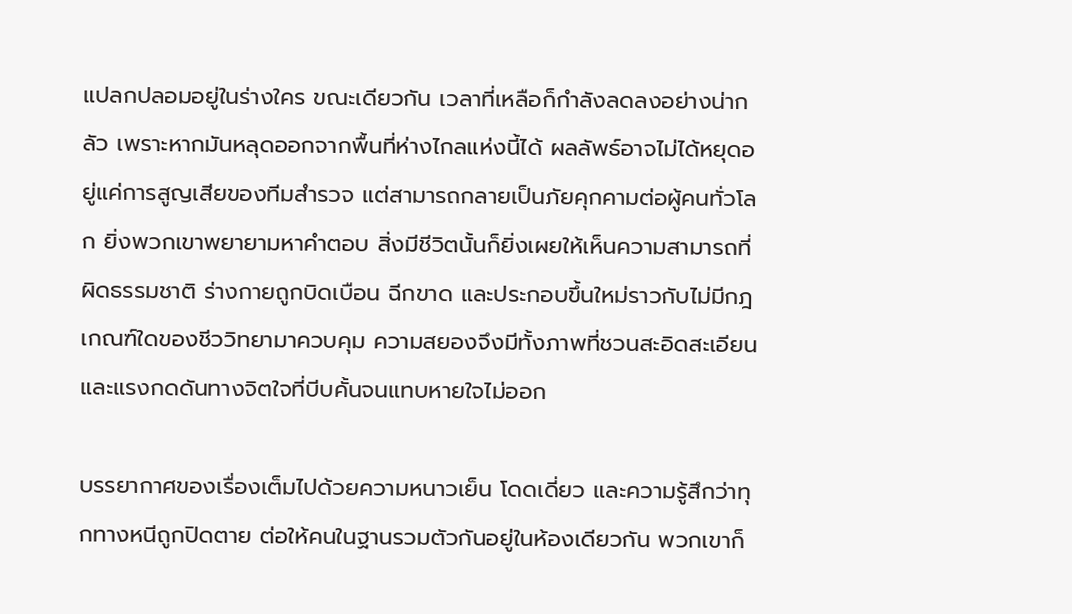แปลกปลอมอยู่ในร่างใคร ขณะเดียวกัน เวลาที่เหลือก็กำลังลดลงอย่างน่ากลัว เพราะหากมันหลุดออกจากพื้นที่ห่างไกลแห่งนี้ได้ ผลลัพธ์อาจไม่ได้หยุดอยู่แค่การสูญเสียของทีมสำรวจ แต่สามารถกลายเป็นภัยคุกคามต่อผู้คนทั่วโลก ยิ่งพวกเขาพยายามหาคำตอบ สิ่งมีชีวิตนั้นก็ยิ่งเผยให้เห็นความสามารถที่ผิดธรรมชาติ ร่างกายถูกบิดเบือน ฉีกขาด และประกอบขึ้นใหม่ราวกับไม่มีกฎเกณฑ์ใดของชีววิทยามาควบคุม ความสยองจึงมีทั้งภาพที่ชวนสะอิดสะเอียนและแรงกดดันทางจิตใจที่บีบคั้นจนแทบหายใจไม่ออก

บรรยากาศของเรื่องเต็มไปด้วยความหนาวเย็น โดดเดี่ยว และความรู้สึกว่าทุกทางหนีถูกปิดตาย ต่อให้คนในฐานรวมตัวกันอยู่ในห้องเดียวกัน พวกเขาก็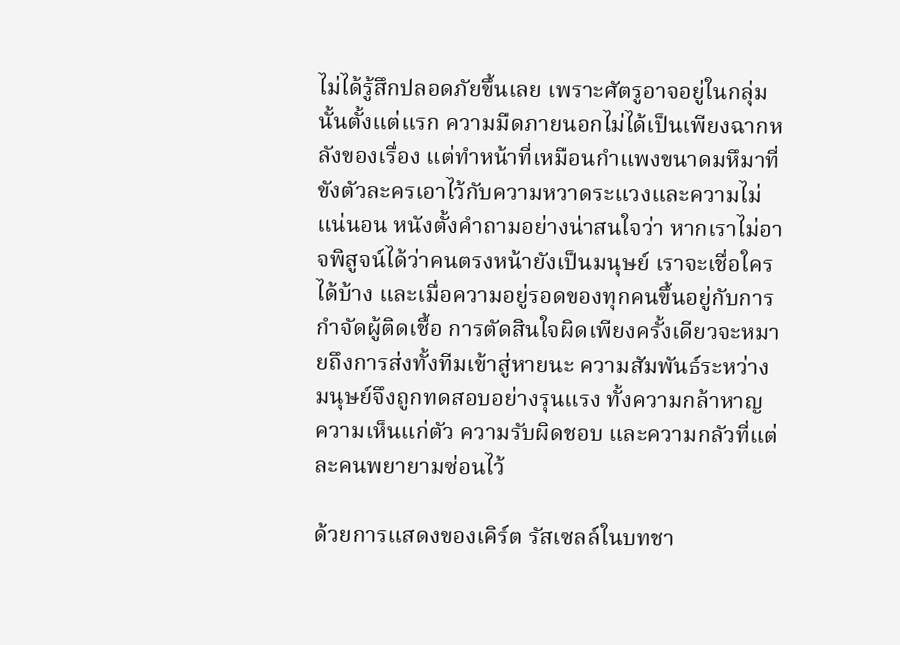ไม่ได้รู้สึกปลอดภัยขึ้นเลย เพราะศัตรูอาจอยู่ในกลุ่มนั้นตั้งแต่แรก ความมืดภายนอกไม่ได้เป็นเพียงฉากหลังของเรื่อง แต่ทำหน้าที่เหมือนกำแพงขนาดมหึมาที่ขังตัวละครเอาไว้กับความหวาดระแวงและความไม่แน่นอน หนังตั้งคำถามอย่างน่าสนใจว่า หากเราไม่อาจพิสูจน์ได้ว่าคนตรงหน้ายังเป็นมนุษย์ เราจะเชื่อใครได้บ้าง และเมื่อความอยู่รอดของทุกคนขึ้นอยู่กับการกำจัดผู้ติดเชื้อ การตัดสินใจผิดเพียงครั้งเดียวจะหมายถึงการส่งทั้งทีมเข้าสู่หายนะ ความสัมพันธ์ระหว่างมนุษย์จึงถูกทดสอบอย่างรุนแรง ทั้งความกล้าหาญ ความเห็นแก่ตัว ความรับผิดชอบ และความกลัวที่แต่ละคนพยายามซ่อนไว้

ด้วยการแสดงของเคิร์ต รัสเซลล์ในบทชา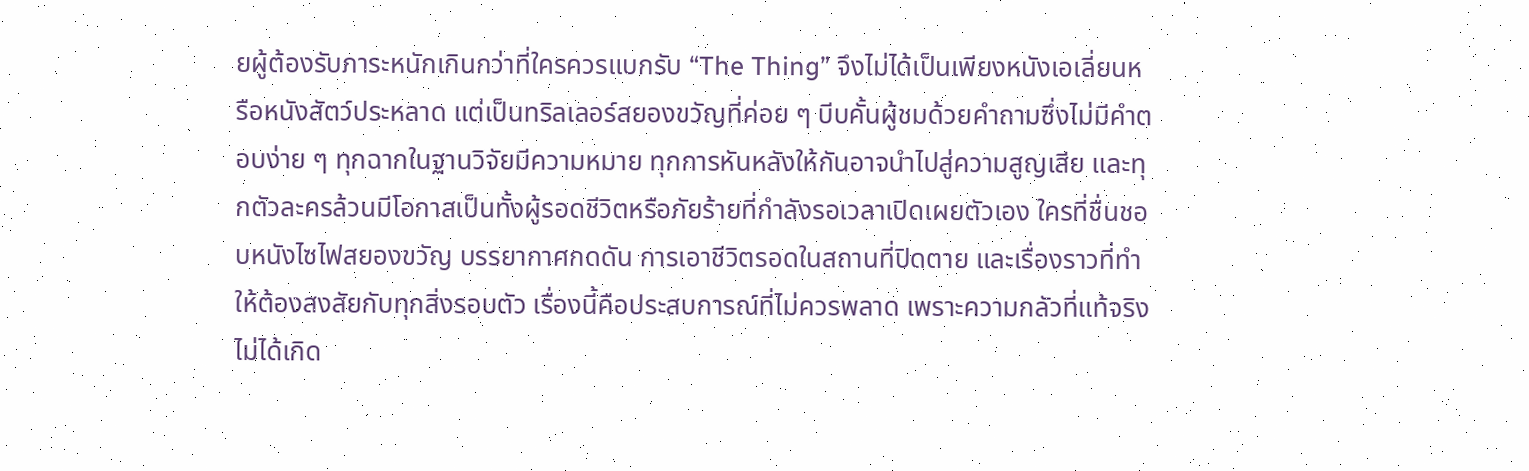ยผู้ต้องรับภาระหนักเกินกว่าที่ใครควรแบกรับ “The Thing” จึงไม่ได้เป็นเพียงหนังเอเลี่ยนหรือหนังสัตว์ประหลาด แต่เป็นทริลเลอร์สยองขวัญที่ค่อย ๆ บีบคั้นผู้ชมด้วยคำถามซึ่งไม่มีคำตอบง่าย ๆ ทุกฉากในฐานวิจัยมีความหมาย ทุกการหันหลังให้กันอาจนำไปสู่ความสูญเสีย และทุกตัวละครล้วนมีโอกาสเป็นทั้งผู้รอดชีวิตหรือภัยร้ายที่กำลังรอเวลาเปิดเผยตัวเอง ใครที่ชื่นชอบหนังไซไฟสยองขวัญ บรรยากาศกดดัน การเอาชีวิตรอดในสถานที่ปิดตาย และเรื่องราวที่ทำให้ต้องสงสัยกับทุกสิ่งรอบตัว เรื่องนี้คือประสบการณ์ที่ไม่ควรพลาด เพราะความกลัวที่แท้จริงไม่ได้เกิด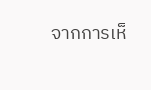จากการเห็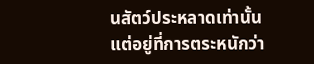นสัตว์ประหลาดเท่านั้น แต่อยู่ที่การตระหนักว่า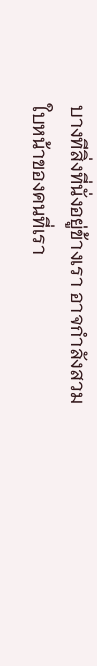บางทีสิ่งที่นั่งอยู่ข้างเรา อาจกำลังสวมใบหน้าของคนที่เรา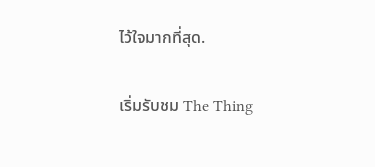ไว้ใจมากที่สุด.

เริ่มรับชม The Thing